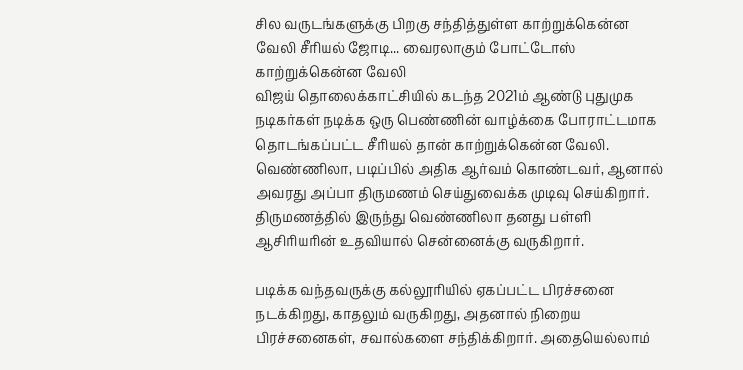சில வருடங்களுக்கு பிறகு சந்தித்துள்ள காற்றுக்கென்ன வேலி சீரியல் ஜோடி... வைரலாகும் போட்டோஸ்
காற்றுக்கென்ன வேலி
விஜய் தொலைக்காட்சியில் கடந்த 2021ம் ஆண்டு புதுமுக நடிகர்கள் நடிக்க ஒரு பெண்ணின் வாழ்க்கை போராட்டமாக தொடங்கப்பட்ட சீரியல் தான் காற்றுக்கென்ன வேலி.
வெண்ணிலா, படிப்பில் அதிக ஆர்வம் கொண்டவர், ஆனால் அவரது அப்பா திருமணம் செய்துவைக்க முடிவு செய்கிறார். திருமணத்தில் இருந்து வெண்ணிலா தனது பள்ளி ஆசிரியரின் உதவியால் சென்னைக்கு வருகிறார்.

படிக்க வந்தவருக்கு கல்லூரியில் ஏகப்பட்ட பிரச்சனை நடக்கிறது, காதலும் வருகிறது, அதனால் நிறைய பிரச்சனைகள், சவால்களை சந்திக்கிறார். அதையெல்லாம்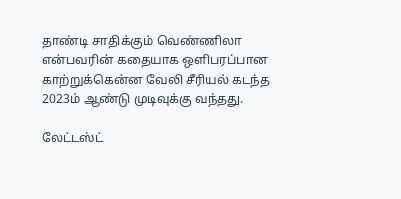தாண்டி சாதிக்கும் வெண்ணிலா என்பவரின் கதையாக ஒளிபரப்பான காற்றுக்கென்ன வேலி சீரியல் கடந்த 2023ம் ஆண்டு முடிவுக்கு வந்தது.

லேட்டஸ்ட்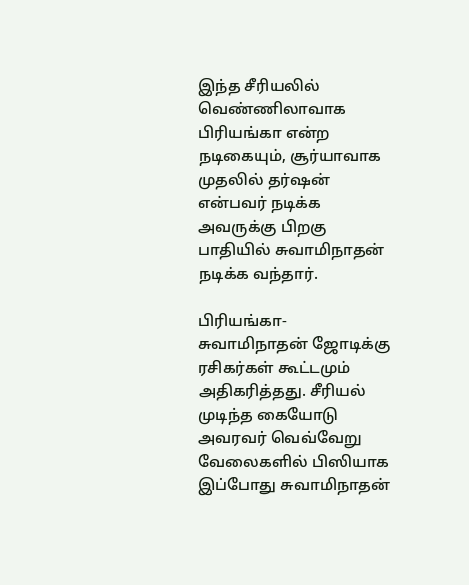இந்த சீரியலில் வெண்ணிலாவாக பிரியங்கா என்ற நடிகையும், சூர்யாவாக முதலில் தர்ஷன் என்பவர் நடிக்க அவருக்கு பிறகு பாதியில் சுவாமிநாதன் நடிக்க வந்தார்.

பிரியங்கா-சுவாமிநாதன் ஜோடிக்கு ரசிகர்கள் கூட்டமும் அதிகரித்தது. சீரியல் முடிந்த கையோடு அவரவர் வெவ்வேறு வேலைகளில் பிஸியாக இப்போது சுவாமிநாதன்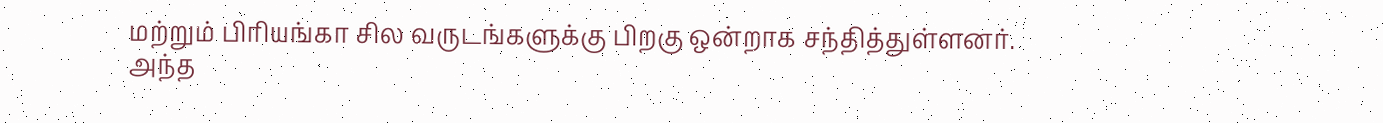மற்றும் பிரியங்கா சில வருடங்களுக்கு பிறகு ஒன்றாக சந்தித்துள்ளனர்.
அந்த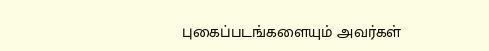புகைப்படங்களையும் அவர்கள்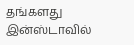தங்களது இன்ஸ்டாவில்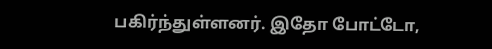பகிர்ந்துள்ளனர். இதோ போட்டோ,